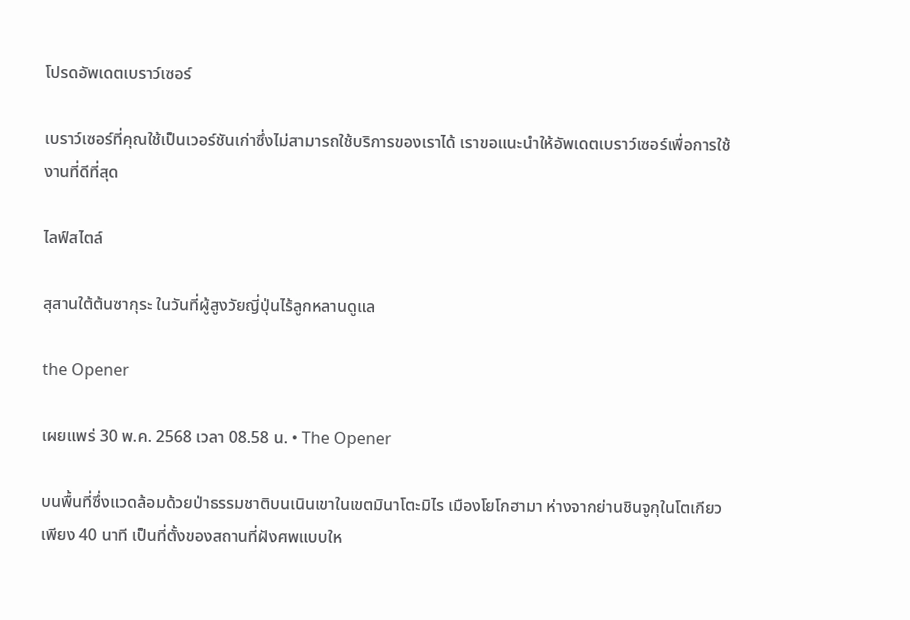โปรดอัพเดตเบราว์เซอร์

เบราว์เซอร์ที่คุณใช้เป็นเวอร์ชันเก่าซึ่งไม่สามารถใช้บริการของเราได้ เราขอแนะนำให้อัพเดตเบราว์เซอร์เพื่อการใช้งานที่ดีที่สุด

ไลฟ์สไตล์

สุสานใต้ต้นซากุระ ในวันที่ผู้สูงวัยญี่ปุ่นไร้ลูกหลานดูแล

the Opener

เผยแพร่ 30 พ.ค. 2568 เวลา 08.58 น. • The Opener

บนพื้นที่ซึ่งแวดล้อมด้วยป่าธรรมชาติบนเนินเขาในเขตมินาโตะมิไร เมืองโยโกฮามา ห่างจากย่านชินจูกุในโตเกียวเพียง 40 นาที เป็นที่ตั้งของสถานที่ฝังศพแบบให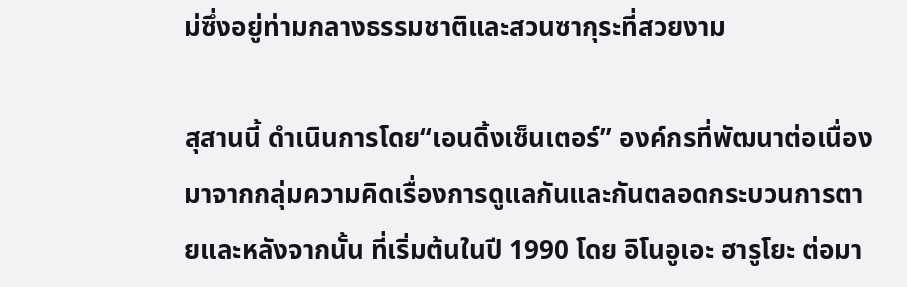ม่ซึ่งอยู่ท่ามกลางธรรมชาติและสวนซากุระที่สวยงาม

สุสานนี้ ดำเนินการโดย“เอนดิ้งเซ็นเตอร์” องค์กรที่พัฒนาต่อเนื่องมาจากกลุ่มความคิดเรื่องการดูแลกันและกันตลอดกระบวนการตายและหลังจากนั้น ที่เริ่มต้นในปี 1990 โดย อิโนอูเอะ ฮารูโยะ ต่อมา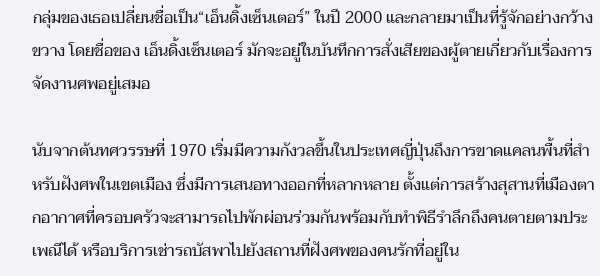กลุ่มของเธอเปลี่ยนชื่อเป็น“เอ็นดิ้งเซ็นเตอร์” ในปี 2000 และกลายมาเป็นที่รู้จักอย่างกว้างขวาง โดยชื่อของ เอ็นดิ้งเซ็นเตอร์ มักจะอยู่ในบันทึกการสั่งเสียของผู้ตายเกี่ยวกับเรื่องการจัดงานศพอยู่เสมอ

นับจากต้นทศวรรษที่ 1970 เริ่มมีความกังวลขึ้นในประเทศญี่ปุ่นถึงการขาดแคลนพื้นที่สำหรับฝังศพในเขตเมือง ซึ่งมีการเสนอทางออกที่หลากหลาย ตั้งแต่การสร้างสุสานที่เมืองตากอากาศที่ครอบครัวจะสามารถไปพักผ่อนร่วมกันพร้อมกับทำพิธีรำลึกถึงคนตายตามประเพณีได้ หรือบริการเช่ารถบัสพาไปยังสถานที่ฝังศพของคนรักที่อยู่ใน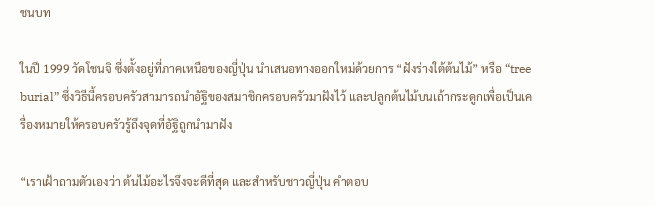ชนบท

ในปี 1999 วัดโชนจิ ซึ่งตั้งอยู่ที่ภาคเหนือของญี่ปุ่น นำเสนอทางออกใหม่ด้วยการ “ฝังร่างใต้ต้นไม้” หรือ “tree burial” ซึ่งวิธีนี้ครอบครัวสามารถนำอัฐิของสมาชิกครอบครัวมาฝังไว้ และปลูกต้นไม้บนเถ้ากระดูกเพื่อเป็นเครื่องหมายให้ครอบครัวรู้ถึงจุดที่อัฐิถูกนำมาฝัง

“เราเฝ้าถามตัวเองว่า ต้นไม้อะไรจึงจะดีที่สุด และสำหรับชาวญี่ปุ่น คำตอบ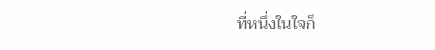ที่หนึ่งในใจก็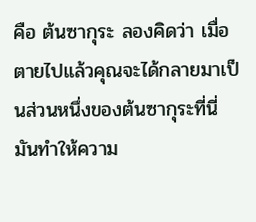คือ ต้นซากุระ ลองคิดว่า เมื่อตายไปแล้วคุณจะได้กลายมาเป็นส่วนหนึ่งของต้นซากุระที่นี่ มันทำให้ความ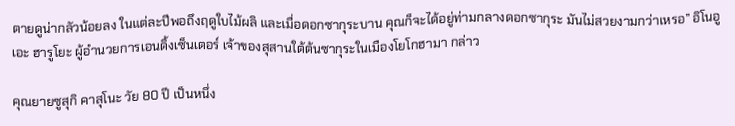ตายดูน่ากลัวน้อยลง ในแต่ละปีพอถึงฤดูใบไม้ผลิ และเมื่อดอกซากุระบาน คุณก็จะได้อยู่ท่ามกลางดอกซากุระ มันไม่สวยงามกว่าเหรอ” อิโนอูเอะ ฮารูโยะ ผู้อำนวยการเอนดิ้งเซ็นเตอร์ เจ้าของสุสานใต้ต้นซากุระในเมืองโยโกฮามา กล่าว

คุณยายซูสุกิ คาสุโนะ วัย 80 ปี เป็นหนึ่ง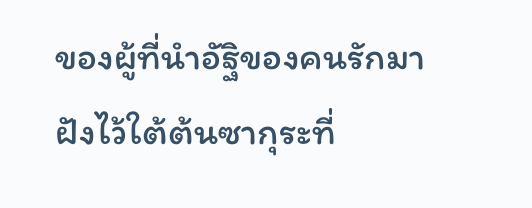ของผู้ที่นำอัฐิของคนรักมาฝังไว้ใต้ต้นซากุระที่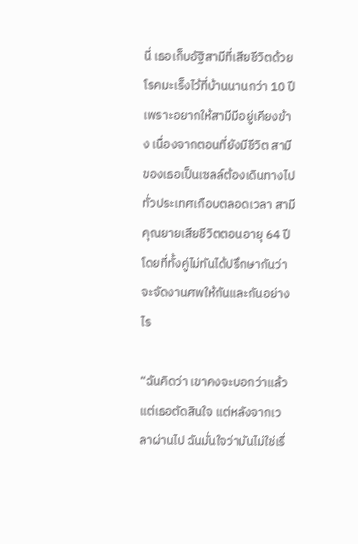นี่ เธอเก็บอัฐิสามีที่เสียชีวิตด้วยโรคมะเร็งไว้ที่บ้านนานกว่า 10 ปี เพราะอยากให้สามีมีอยู่เคียงข้าง เนื่องจากตอนที่ยังมีชีวิต สามีของเธอเป็นเซลล์ต้องเดินทางไปทั่วประเทศเกือบตลอดเวลา สามีคุณยายเสียชีวิตตอนอายุ 64 ปี โดยที่ทั้งคู่ไม่ทันได้ปรึกษากันว่าจะจัดงานศพให้กันและกันอย่างไร

“ฉันคิดว่า เขาคงจะบอกว่าแล้วแต่เธอตัดสินใจ แต่หลังจากเวลาผ่านไป ฉันมั่นใจว่ามันไม่ใช่เรื่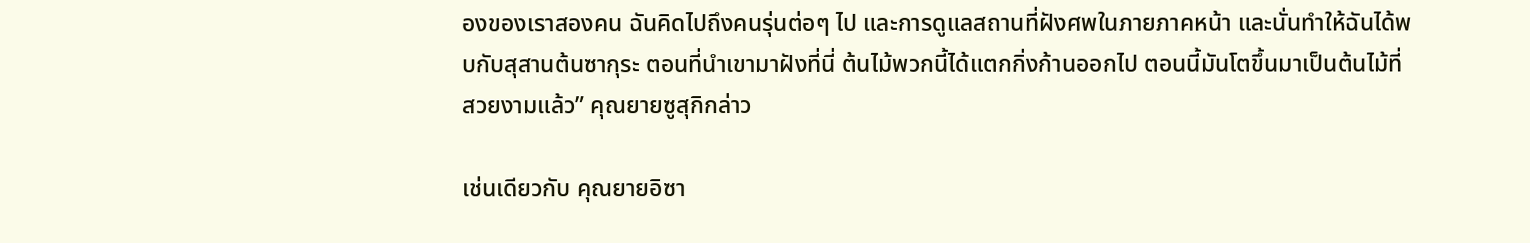องของเราสองคน ฉันคิดไปถึงคนรุ่นต่อๆ ไป และการดูแลสถานที่ฝังศพในภายภาคหน้า และนั่นทำให้ฉันได้พบกับสุสานต้นซากุระ ตอนที่นำเขามาฝังที่นี่ ต้นไม้พวกนี้ได้แตกกิ่งก้านออกไป ตอนนี้มันโตขึ้นมาเป็นต้นไม้ที่สวยงามแล้ว” คุณยายซูสุกิกล่าว

เช่นเดียวกับ คุณยายอิซา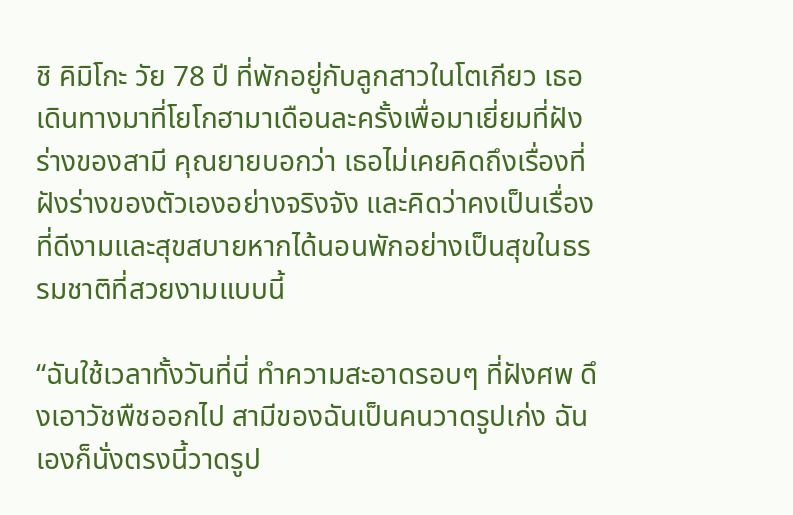ชิ คิมิโกะ วัย 78 ปี ที่พักอยู่กับลูกสาวในโตเกียว เธอเดินทางมาที่โยโกฮามาเดือนละครั้งเพื่อมาเยี่ยมที่ฝังร่างของสามี คุณยายบอกว่า เธอไม่เคยคิดถึงเรื่องที่ฝังร่างของตัวเองอย่างจริงจัง และคิดว่าคงเป็นเรื่องที่ดีงามและสุขสบายหากได้นอนพักอย่างเป็นสุขในธรรมชาติที่สวยงามแบบนี้

“ฉันใช้เวลาทั้งวันที่นี่ ทำความสะอาดรอบๆ ที่ฝังศพ ดึงเอาวัชพืชออกไป สามีของฉันเป็นคนวาดรูปเก่ง ฉันเองก็นั่งตรงนี้วาดรูป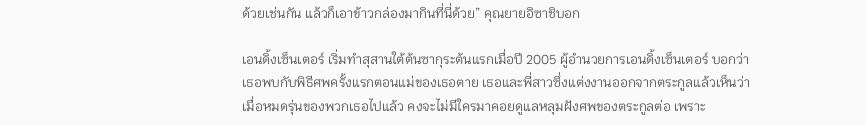ด้วยเช่นกัน แล้วก็เอาข้าวกล่องมากินที่นี่ด้วย” คุณยายอิซาชิบอก

เอนดิ้งเซ็นเตอร์ เริ่มทำสุสานใต้ต้นซากุระต้นแรกเมื่อปี 2005 ผู้อำนวยการเอนดิ้งเซ็นเตอร์ บอกว่า เธอพบกับพิธีศพครั้งแรกตอนแม่ของเธอตาย เธอและพี่สาวซึ่งแต่งงานออกจากตระกูลแล้วเห็นว่า เมื่อหมดรุ่นของพวกเธอไปแล้ว คงจะไม่มีใครมาคอยดูแลหลุมฝังศพของตระกูลต่อ เพราะ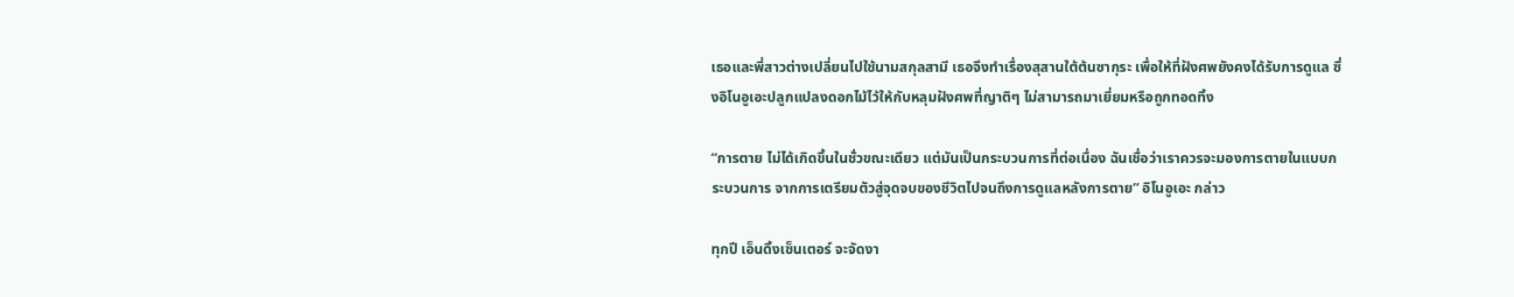เธอและพี่สาวต่างเปลี่ยนไปใช้นามสกุลสามี เธอจึงทำเรื่องสุสานใต้ต้นซากุระ เพื่อให้ที่ฝังศพยังคงได้รับการดูแล ซึ่งอิโนอูเอะปลูกแปลงดอกไม้ไว้ให้กับหลุมฝังศพที่ญาติๆ ไม่สามารถมาเยี่ยมหรือถูกทอดทิ้ง

“การตาย ไม่ได้เกิดขึ้นในชั่วขณะเดียว แต่มันเป็นกระบวนการที่ต่อเนื่อง ฉันเชื่อว่าเราควรจะมองการตายในแบบกระบวนการ จากการเตรียมตัวสู่จุดจบของชีวิตไปจนถึงการดูแลหลังการตาย” อิโนอูเอะ กล่าว

ทุกปี เอ็นดิ้งเซ็นเตอร์ จะจัดงา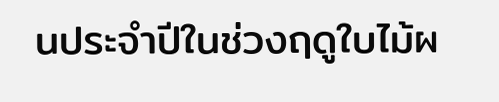นประจำปีในช่วงฤดูใบไม้ผ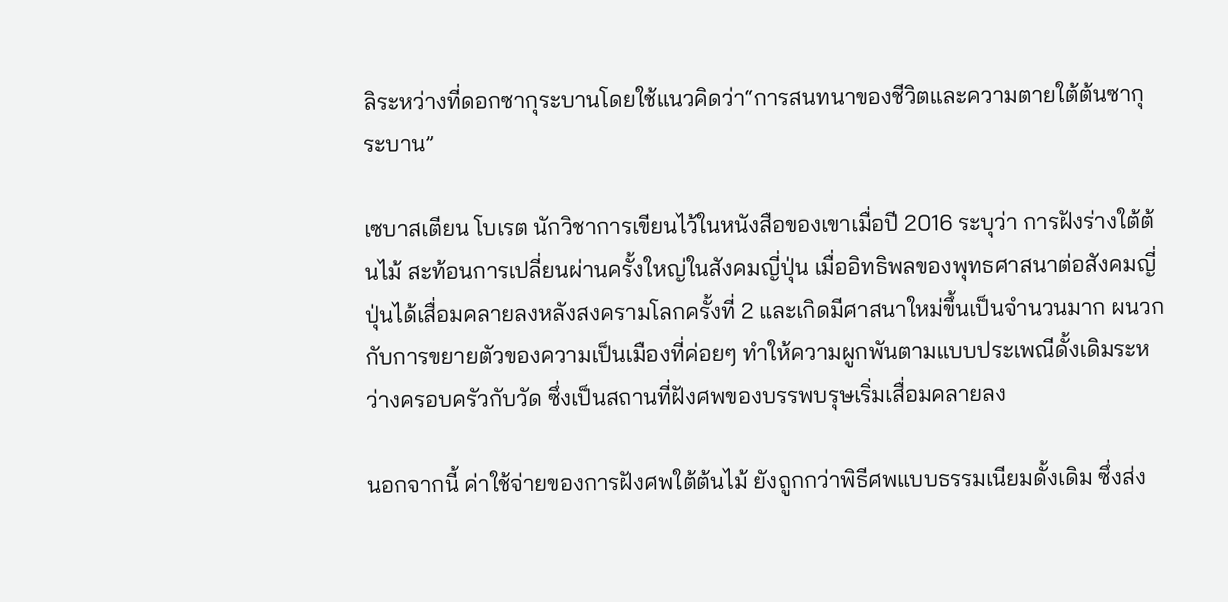ลิระหว่างที่ดอกซากุระบานโดยใช้แนวคิดว่า“การสนทนาของชีวิตและความตายใต้ต้นซากุระบาน”

เซบาสเตียน โบเรต นักวิชาการเขียนไว้ในหนังสือของเขาเมื่อปี 2016 ระบุว่า การฝังร่างใต้ต้นไม้ สะท้อนการเปลี่ยนผ่านครั้งใหญ่ในสังคมญี่ปุ่น เมื่ออิทธิพลของพุทธศาสนาต่อสังคมญี่ปุ่นได้เสื่อมคลายลงหลังสงครามโลกครั้งที่ 2 และเกิดมีศาสนาใหม่ขึ้นเป็นจำนวนมาก ผนวกกับการขยายตัวของความเป็นเมืองที่ค่อยๆ ทำให้ความผูกพันตามแบบประเพณีดั้งเดิมระหว่างครอบครัวกับวัด ซึ่งเป็นสถานที่ฝังศพของบรรพบรุษเริ่มเสื่อมคลายลง

นอกจากนี้ ค่าใช้จ่ายของการฝังศพใต้ต้นไม้ ยังถูกกว่าพิธีศพแบบธรรมเนียมดั้งเดิม ซึ่งส่ง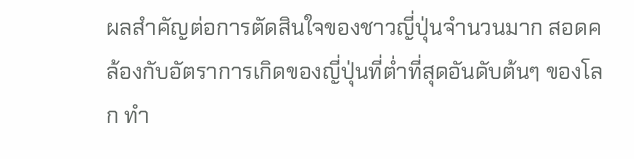ผลสำคัญต่อการตัดสินใจของชาวญี่ปุ่นจำนวนมาก สอดคล้องกับอัตราการเกิดของญี่ปุ่นที่ต่ำที่สุดอันดับต้นๆ ของโลก ทำ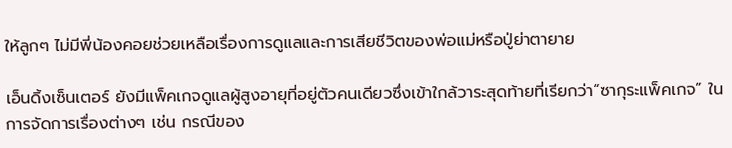ให้ลูกๆ ไม่มีพี่น้องคอยช่วยเหลือเรื่องการดูแลและการเสียชีวิตของพ่อแม่หรือปู่ย่าตายาย

เอ็นดิ้งเซ็นเตอร์ ยังมีแพ็คเกจดูแลผู้สูงอายุที่อยู่ตัวคนเดียวซึ่งเข้าใกล้วาระสุดท้ายที่เรียกว่า“ซากุระแพ็คเกจ” ในการจัดการเรื่องต่างๆ เช่น กรณีของ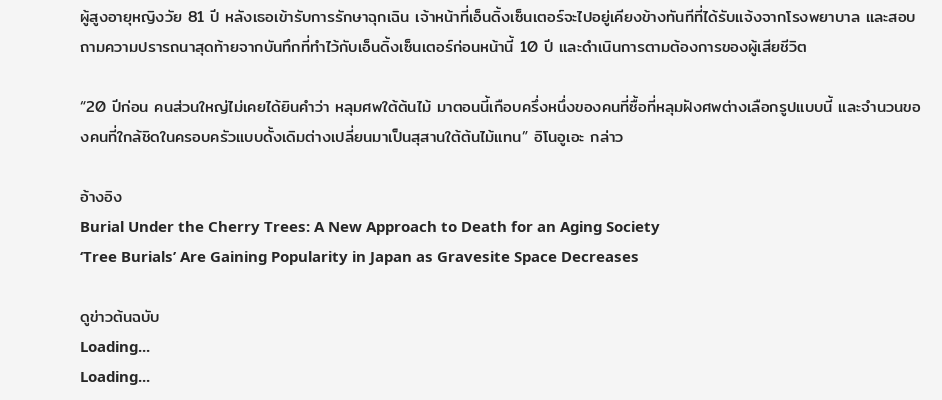ผู้สูงอายุหญิงวัย 81 ปี หลังเธอเข้ารับการรักษาฉุกเฉิน เจ้าหน้าที่เอ็นดิ้งเซ็นเตอร์จะไปอยู่เคียงข้างทันทีที่ได้รับแจ้งจากโรงพยาบาล และสอบถามความปรารถนาสุดท้ายจากบันทึกที่ทำไว้กับเอ็นดิ้งเซ็นเตอร์ก่อนหน้านี้ 10 ปี และดำเนินการตามต้องการของผู้เสียชีวิต

“20 ปีก่อน คนส่วนใหญ่ไม่เคยได้ยินคำว่า หลุมศพใต้ต้นไม้ มาตอนนี้เกือบครึ่งหนึ่งของคนที่ซื้อที่หลุมฝังศพต่างเลือกรูปแบบนี้ และจำนวนของคนที่ใกล้ชิดในครอบครัวแบบดั้งเดิมต่างเปลี่ยนมาเป็นสุสานใต้ต้นไม้แทน” อิโนอูเอะ กล่าว

อ้างอิง
Burial Under the Cherry Trees: A New Approach to Death for an Aging Society
‘Tree Burials’ Are Gaining Popularity in Japan as Gravesite Space Decreases

ดูข่าวต้นฉบับ
Loading...
Loading...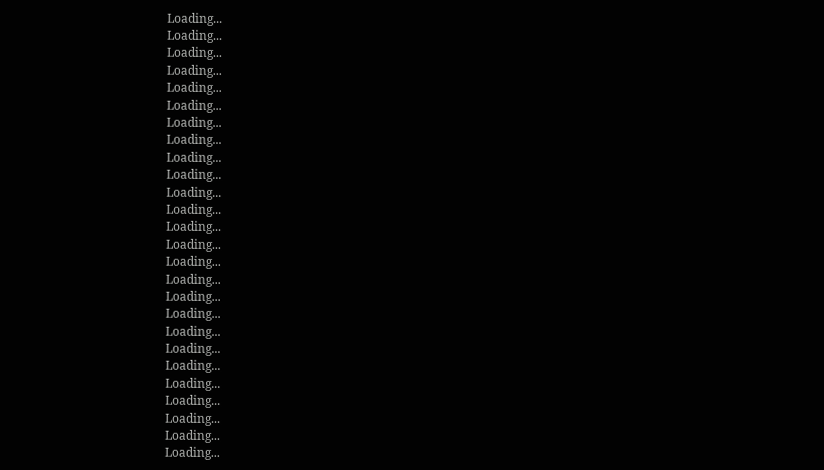Loading...
Loading...
Loading...
Loading...
Loading...
Loading...
Loading...
Loading...
Loading...
Loading...
Loading...
Loading...
Loading...
Loading...
Loading...
Loading...
Loading...
Loading...
Loading...
Loading...
Loading...
Loading...
Loading...
Loading...
Loading...
Loading...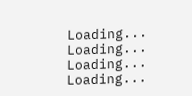Loading...
Loading...
Loading...
Loading...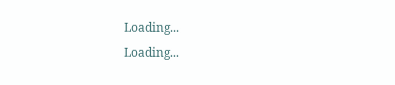Loading...
Loading...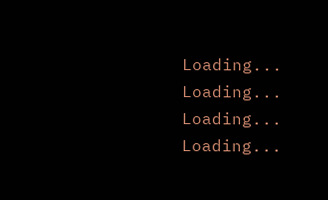Loading...
Loading...
Loading...
Loading...